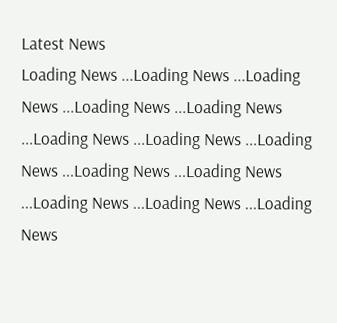Latest News
Loading News ...Loading News ...Loading News ...Loading News ...Loading News ...Loading News ...Loading News ...Loading News ...Loading News ...Loading News ...Loading News ...Loading News ...Loading News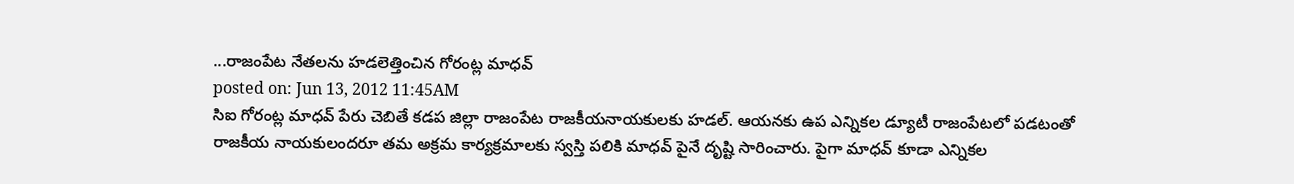...రాజంపేట నేతలను హడలెత్తించిన గోరంట్ల మాధవ్
posted on: Jun 13, 2012 11:45AM
సిఐ గోరంట్ల మాధవ్ పేరు చెబితే కడప జిల్లా రాజంపేట రాజకీయనాయకులకు హడల్. ఆయనకు ఉప ఎన్నికల డ్యూటీ రాజంపేటలో పడటంతో రాజకీయ నాయకులందరూ తమ అక్రమ కార్యక్రమాలకు స్వస్తి పలికి మాధవ్ పైనే దృష్టి సారించారు. పైగా మాధవ్ కూడా ఎన్నికల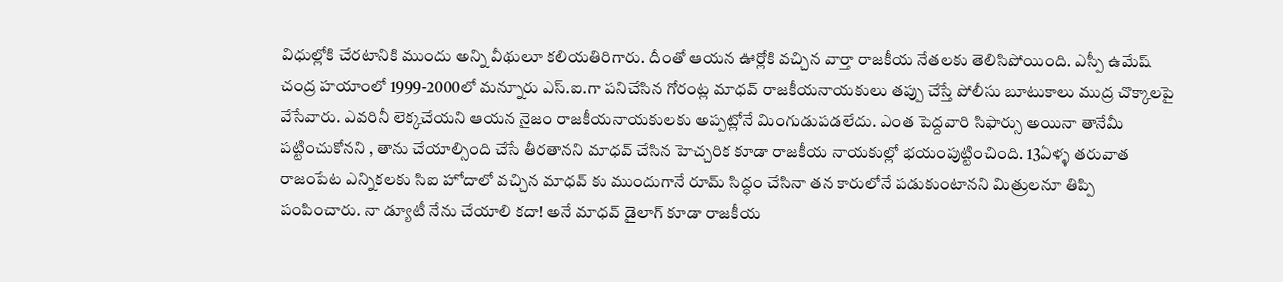విధుల్లోకి చేరటానికి ముందు అన్ని వీథులూ కలియతిరిగారు. దీంతో ఆయన ఊర్లోకి వచ్చిన వార్తా రాజకీయ నేతలకు తెలిసిపోయింది. ఎస్పీ ఉమేష్ చంద్ర హయాంలో 1999-2000లో మన్నూరు ఎస్.ఐ.గా పనిచేసిన గోరంట్ల మాధవ్ రాజకీయనాయకులు తప్పు చేస్తే పోలీసు బూటుకాలు ముద్ర చొక్కాలపై వేసేవారు. ఎవరినీ లెక్కచేయని ఆయన నైజం రాజకీయనాయకులకు అప్పట్లోనే మింగుడుపడలేదు. ఎంత పెద్దవారి సిఫార్సు అయినా తానేమీ పట్టించుకోనని , తాను చేయాల్సింది చేసే తీరతానని మాధవ్ చేసిన హెచ్చరిక కూడా రాజకీయ నాయకుల్లో భయంపుట్టించింది. 13ఏళ్ళ తరువాత రాజంపేట ఎన్నికలకు సిఐ హోదాలో వచ్చిన మాధవ్ కు ముందుగానే రూమ్ సిద్ధం చేసినా తన కారులోనే పడుకుంటానని మిత్రులనూ తిప్పి పంపించారు. నా డ్యూటీ నేను చేయాలి కదా! అనే మాధవ్ డైలాగ్ కూడా రాజకీయ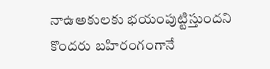నాఉఅకులకు భయంపుట్టిస్తుందని కొందరు బహిరంగంగానే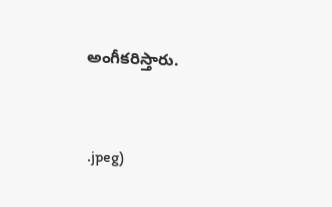అంగీకరిస్తారు.


.jpeg)